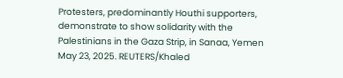Protesters, predominantly Houthi supporters, demonstrate to show solidarity with the Palestinians in the Gaza Strip, in Sanaa, Yemen May 23, 2025. REUTERS/Khaled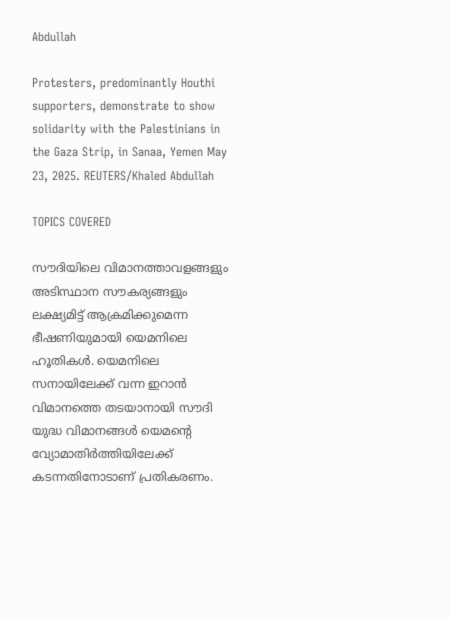Abdullah

Protesters, predominantly Houthi supporters, demonstrate to show solidarity with the Palestinians in the Gaza Strip, in Sanaa, Yemen May 23, 2025. REUTERS/Khaled Abdullah

TOPICS COVERED

സൗദിയിലെ വിമാനത്താവളങ്ങളും അടിസ്ഥാന സൗകര്യങ്ങളും ലക്ഷ്യമിട്ട് ആക്രമിക്കുമെന്ന ഭീഷണിയുമായി യെമനിലെ ഹൂതികള്‍. യെമനിലെ സനായിലേക്ക് വന്ന ഇറാന്‍ വിമാനത്തെ തടയാനായി സൗദി യുദ്ധ വിമാനങ്ങള്‍ യെമന്‍റെ വ്യോമാതിര്‍ത്തിയിലേക്ക് കടന്നതിനോടാണ് പ്രതികരണം.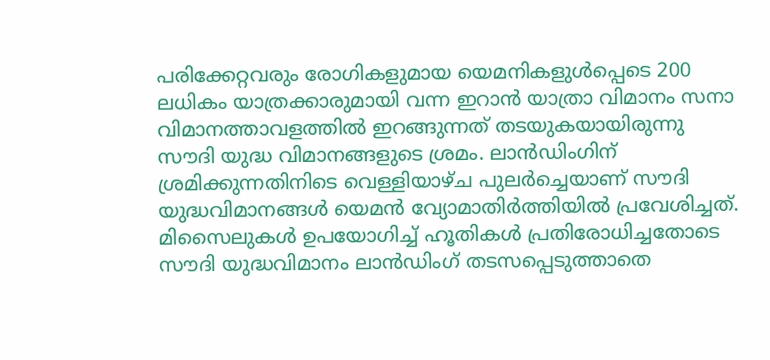പരിക്കേറ്റവരും രോഗികളുമായ യെമനികളുൾപ്പെടെ 200 ലധികം യാത്രക്കാരുമായി വന്ന ഇറാൻ യാത്രാ വിമാനം സനാ വിമാനത്താവളത്തില്‍ ഇറങ്ങുന്നത് തടയുകയായിരുന്നു സൗദി യുദ്ധ വിമാനങ്ങളുടെ ശ്രമം. ലാന്‍ഡിംഗിന് ശ്രമിക്കുന്നതിനിടെ വെള്ളിയാഴ്ച പുലർച്ചെയാണ് സൗദി യുദ്ധവിമാനങ്ങൾ യെമൻ വ്യോമാതിർത്തിയിൽ പ്രവേശിച്ചത്. മിസൈലുകള്‍ ഉപയോഗിച്ച് ഹൂതികള്‍ പ്രതിരോധിച്ചതോടെ സൗദി യുദ്ധവിമാനം ലാന്‍ഡിംഗ് തടസപ്പെടുത്താതെ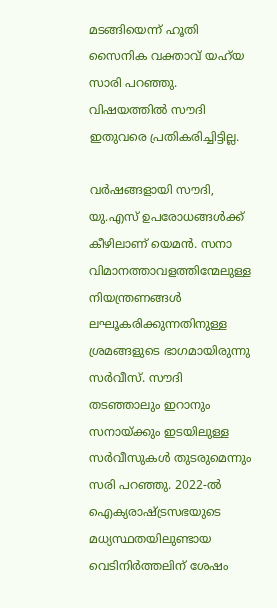മടങ്ങിയെന്ന് ഹൂതി സൈനിക വക്താവ് യഹ്‌യ സാരി പറഞ്ഞു. വിഷയത്തില്‍ സൗദി ഇതുവരെ പ്രതികരിച്ചിട്ടില്ല.

വര്‍ഷങ്ങളായി സൗദി, യു.എസ് ഉപരോധങ്ങള്‍ക്ക് കീഴിലാണ് യെമന്‍. സനാ വിമാനത്താവളത്തിന്മേലുള്ള നിയന്ത്രണങ്ങൾ ലഘൂകരിക്കുന്നതിനുള്ള ശ്രമങ്ങളുടെ ഭാഗമായിരുന്നു സർവീസ്. സൗദി തടഞ്ഞാലും ഇറാനും സനായ്ക്കും ഇടയിലുള്ള സർവീസുകൾ തുടരുമെന്നും സരി പറഞ്ഞു. 2022-ൽ ഐക്യരാഷ്ട്രസഭയുടെ മധ്യസ്ഥതയിലുണ്ടായ വെടിനിർത്തലിന് ശേഷം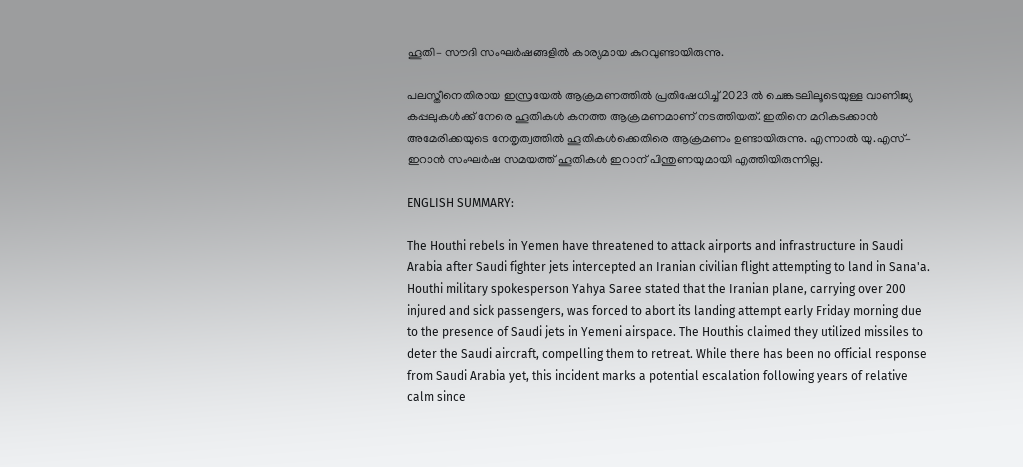ഹൂതി– സൗദി സംഘര്‍ഷങ്ങളില്‍ കാര്യമായ കുറവുണ്ടായിരുന്നു.

പലസ്തീനെതിരായ ഇസ്രയേല്‍ ആക്രമണത്തില്‍ പ്രതിഷേധിച്ച് 2023 ല്‍ ചെങ്കടലിലൂടെയുള്ള വാണിജ്യ കപ്പലുകള്‍ക്ക് നേരെ ഹൂതികള്‍ കനത്ത ആക്രമണമാണ് നടത്തിയത്. ഇതിനെ മറികടക്കാന്‍ അമേരിക്കയുടെ നേതൃത്വത്തില്‍ ഹൂതികള്‍ക്കെതിരെ ആക്രമണം ഉണ്ടായിരുന്നു. എന്നാല്‍ യു.എസ്– ഇറാന്‍ സംഘര്‍ഷ സമയത്ത് ഹൂതികള്‍ ഇറാന് പിന്തുണയുമായി എത്തിയിരുന്നില്ല.

ENGLISH SUMMARY:

The Houthi rebels in Yemen have threatened to attack airports and infrastructure in Saudi Arabia after Saudi fighter jets intercepted an Iranian civilian flight attempting to land in Sana'a. Houthi military spokesperson Yahya Saree stated that the Iranian plane, carrying over 200 injured and sick passengers, was forced to abort its landing attempt early Friday morning due to the presence of Saudi jets in Yemeni airspace. The Houthis claimed they utilized missiles to deter the Saudi aircraft, compelling them to retreat. While there has been no official response from Saudi Arabia yet, this incident marks a potential escalation following years of relative calm since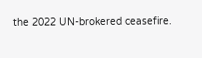the 2022 UN-brokered ceasefire.